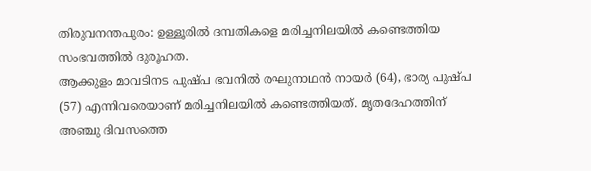തിരുവനന്തപുരം: ഉള്ളൂരിൽ ദമ്പതികളെ മരിച്ചനിലയിൽ കണ്ടെത്തിയ സംഭവത്തിൽ ദുരൂഹത.
ആക്കുളം മാവടിനട പുഷ്പ ഭവനിൽ രഘുനാഥൻ നായർ (64), ഭാര്യ പുഷ്പ (57) എന്നിവരെയാണ് മരിച്ചനിലയിൽ കണ്ടെത്തിയത്. മൃതദേഹത്തിന് അഞ്ചു ദിവസത്തെ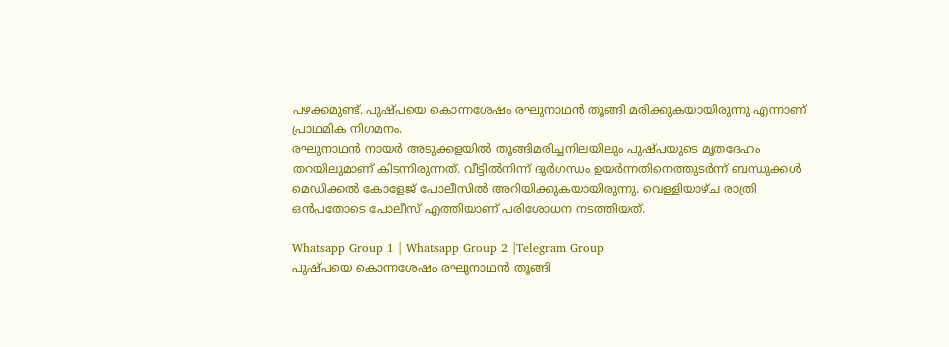പഴക്കമുണ്ട്. പുഷ്പയെ കൊന്നശേഷം രഘുനാഥൻ തൂങ്ങി മരിക്കുകയായിരുന്നു എന്നാണ് പ്രാഥമിക നിഗമനം.
രഘുനാഥൻ നായർ അടുക്കളയിൽ തൂങ്ങിമരിച്ചനിലയിലും പുഷ്പയുടെ മൃതദേഹം തറയിലുമാണ് കിടന്നിരുന്നത്. വീട്ടിൽനിന്ന് ദുർഗന്ധം ഉയർന്നതിനെത്തുടർന്ന് ബന്ധുക്കൾ മെഡിക്കൽ കോളേജ് പോലീസിൽ അറിയിക്കുകയായിരുന്നു. വെള്ളിയാഴ്ച രാത്രി ഒൻപതോടെ പോലീസ് എത്തിയാണ് പരിശോധന നടത്തിയത്.

Whatsapp Group 1 | Whatsapp Group 2 |Telegram Group
പുഷ്പയെ കൊന്നശേഷം രഘുനാഥൻ തൂങ്ങി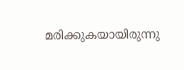മരിക്കുകയായിരുന്നു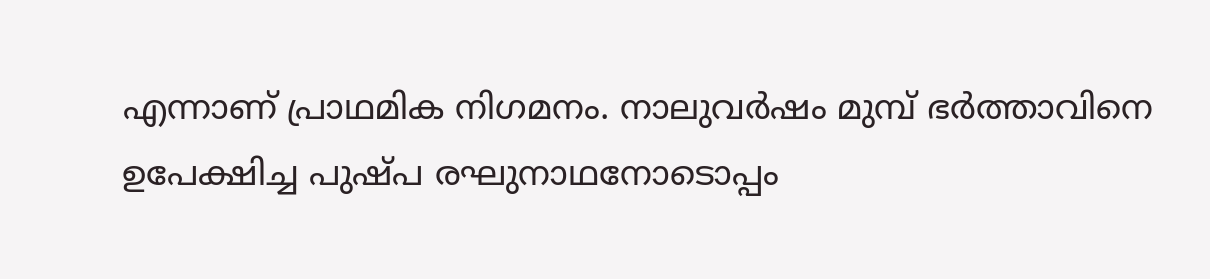എന്നാണ് പ്രാഥമിക നിഗമനം. നാലുവർഷം മുമ്പ് ഭർത്താവിനെ ഉപേക്ഷിച്ച പുഷ്പ രഘുനാഥനോടൊപ്പം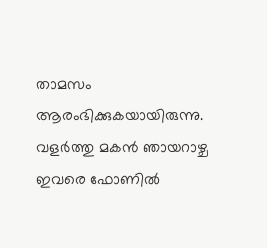താമസം ആരംഭിക്കുകയായിരുന്നു.
വളർത്തു മകൻ ഞായറാഴ്ച ഇവരെ ഫോണിൽ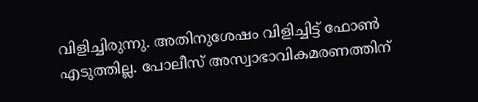വിളിച്ചിരുന്നു. അതിനുശേഷം വിളിച്ചിട്ട് ഫോൺ എടുത്തില്ല. പോലീസ് അസ്വാഭാവികമരണത്തിന്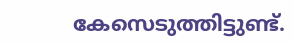കേസെടുത്തിട്ടുണ്ട്.